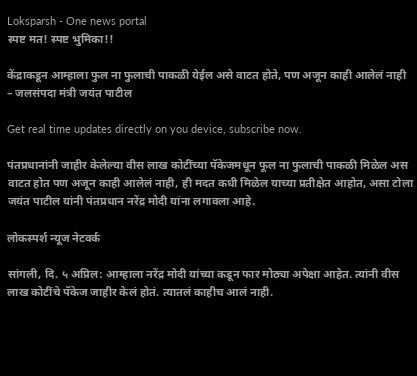Loksparsh - One news portal
स्पष्ट मत! स्पष्ट भुमिका!!

केंद्राकडून आम्हाला फुल ना फुलाची पाकळी येईल असे वाटत होते, पण अजून काही आलेलं नाही – जलसंपदा मंत्री जयंत पाटील

Get real time updates directly on you device, subscribe now.

पंतप्रधानांनी जाहीर केलेल्या वीस लाख कोटींच्या पॅकेजमधून फूल ना फुलाची पाकळी मिळेल अस वाटत होत पण अजून काही आलेलं नाही, ही मदत कधी मिळेल याच्या प्रतीक्षेत आहोत, असा टोला जयंत पाटील यांनी पंतप्रधान नरेंद्र मोदी यांना लगावला आहे.

लोकस्पर्श न्यूज नेटवर्क

सांगली, दि. ५ अप्रिल: आम्हाला नरेंद्र मोदी यांच्या कडून फार मोठ्या अपेक्षा आहेत. त्यांनी वीस लाख कोटींचे पॅकेज जाहीर केलं होतं. त्यातलं काहीच आलं नाही.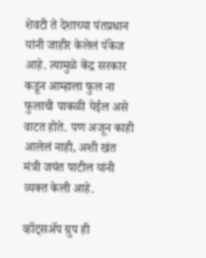शेवटी ते देशाच्या पंतप्रधान यांनी जाहीर केलेलं पॅकेज आहे. त्यामुळे केंद्र सरकार कडून आम्हाला फुल ना फुलाची पाकळी येईल असे वाटत होते. पण अजून काही आलेलं नाही, अशी खंत मंत्री जयंत पाटील यांनी व्यक्त केली आहे.

व्हॉट्सॲप ग्रुप ही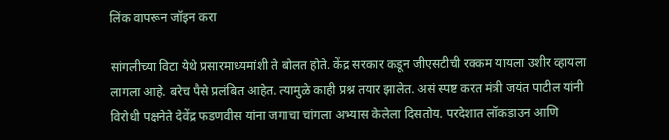लिंक वापरून जॉइन करा

सांगलीच्या विटा येथे प्रसारमाध्यमांशी ते बोलत होते. केंद्र सरकार कडून जीएसटीची रक्कम यायला उशीर व्हायला लागला आहे. बरेच पैसे प्रलंबित आहेत. त्यामुळे काही प्रश्न तयार झालेत. असं स्पष्ट करत मंत्री जयंत पाटील यांनी विरोधी पक्षनेते देवेंद्र फडणवीस यांना जगाचा चांगला अभ्यास केलेला दिसतोय. परदेशात लॉकडाउन आणि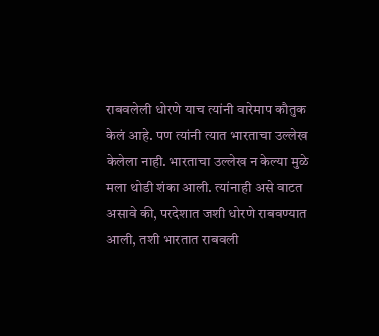राबवलेली धोरणे याच त्यांनी वारेमाप कौतुक केलं आहे. पण त्यांनी त्यात भारताचा उल्लेख केलेला नाही. भारताचा उल्लेख न केल्या मुळे मला थोडी शंका आली. त्यांनाही असे वाटत असावे की, परदेशात जशी धोरणे राबवण्यात आली, तशी भारतात राबवली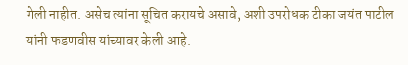गेली नाहीत. असेच त्यांना सूचित करायचे असावे, अशी उपरोधक टीका जयंत पाटील यांनी फडणवीस यांच्यावर केली आहे.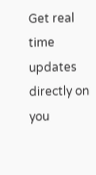Get real time updates directly on you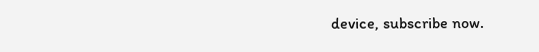device, subscribe now.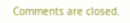Comments are closed.